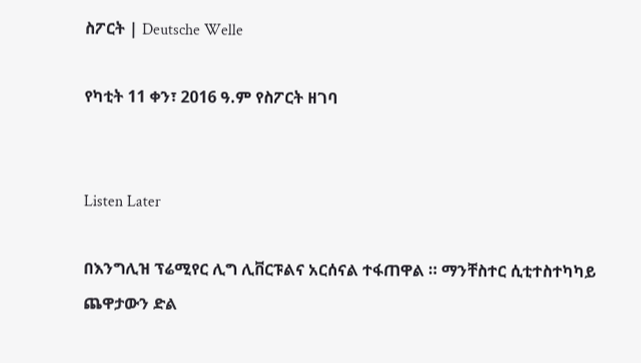ስፖርት | Deutsche Welle

የካቲት 11 ቀን፣ 2016 ዓ.ም የስፖርት ዘገባ


Listen Later

በእንግሊዝ ፕሬሚየር ሊግ ሊቨርፑልና አርሰናል ተፋጠዋል ። ማንቸስተር ሲቲተስተካካይ ጨዋታውን ድል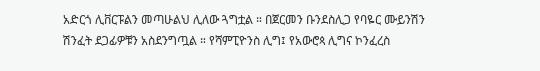አድርጎ ሊቨርፑልን መጣሁልህ ሊለው ጓግቷል ። በጀርመን ቡንደስሊጋ የባዬር ሙይንሽን ሽንፈት ደጋፊዎቹን አስደንግጧል ። የሻምፒዮንስ ሊግ፤ የአውሮጳ ሊግና ኮንፈረስ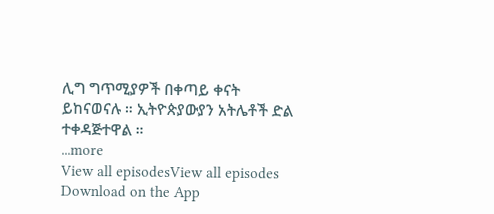ሊግ ግጥሚያዎች በቀጣይ ቀናት ይከናወናሉ ። ኢትዮጵያውያን አትሌቶች ድል ተቀዳጅተዋል ።
...more
View all episodesView all episodes
Download on the App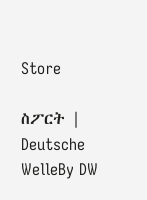Store

ስፖርት | Deutsche WelleBy DW